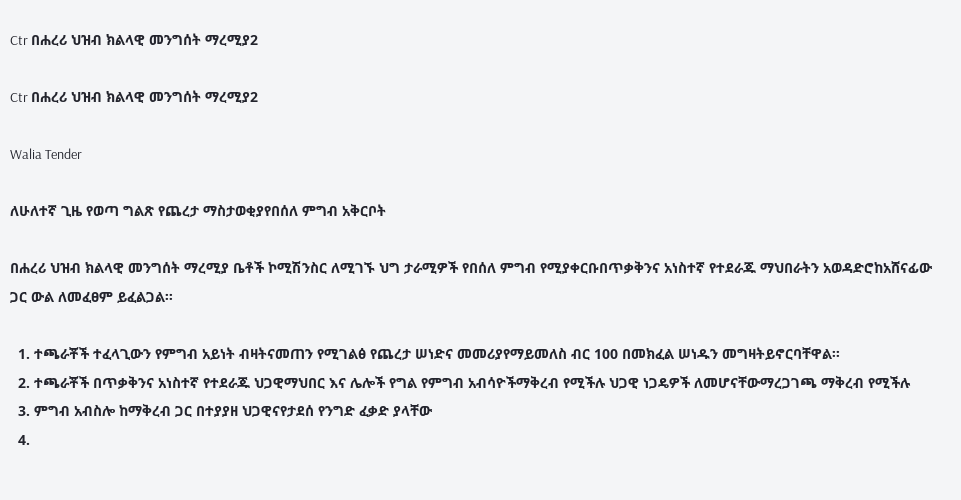Ctr በሐረሪ ህዝብ ክልላዊ መንግሰት ማረሚያ2

Ctr በሐረሪ ህዝብ ክልላዊ መንግሰት ማረሚያ2

Walia Tender

ለሁለተኛ ጊዜ የወጣ ግልጽ የጨረታ ማስታወቂያየበሰለ ምግብ አቅርቦት

በሐረሪ ህዝብ ክልላዊ መንግሰት ማረሚያ ቤቶች ኮሚሽንስር ለሚገኙ ህግ ታራሚዎች የበሰለ ምግብ የሚያቀርቡበጥቃቅንና አነስተኛ የተደራጁ ማህበራትን አወዳድሮከአሸናፊው ጋር ውል ለመፈፀም ይፈልጋል፡፡

  1. ተጫራቾች ተፈላጊውን የምግብ አይነት ብዛትናመጠን የሚገልፅ የጨረታ ሠነድና መመሪያየማይመለስ ብር 100 በመክፈል ሠነዱን መግዛትይኖርባቸዋል፡፡
  2. ተጫራቾች በጥቃቅንና አነስተኛ የተደራጁ ህጋዊማህበር እና ሌሎች የግል የምግብ አብሳዮችማቅረብ የሚችሉ ህጋዊ ነጋዴዎች ለመሆናቸውማረጋገጫ ማቅረብ የሚችሉ
  3. ምግብ አብስሎ ከማቅረብ ጋር በተያያዘ ህጋዊናየታደሰ የንግድ ፈቃድ ያላቸው
  4.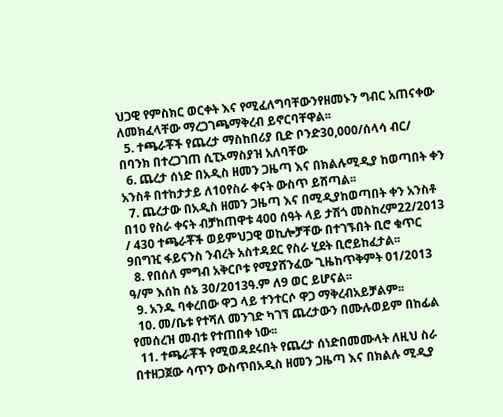ህጋዊ የምስክር ወርቀት እና የሚፈለግባቸውንየዘመኑን ግብር አጠናቀው ለመክፈላቸው ማረጋገጫማቅረብ ይኖርባቸዋል፡፡
  5. ተጫራቾች የጨረታ ማስከበሪያ ቢድ ቦንድ30,000/ሰላሳ ብር/ በባንክ በተረጋገጠ ሲፒኦማስያዝ አለባቸው
  6. ጨረታ ሰነድ በአዲስ ዘመን ጋዜጣ እና በክልሉሚዲያ ከወጣበት ቀን አንስቶ በተከታታይ ለ10የስራ ቀናት ውስጥ ይሸጣል፡፡
  7. ጨረታው በአዲስ ዘመን ጋዜጣ እና በሚዲያከወጣበት ቀን አንስቶ በ10 የስራ ቀናት ብቻከጠዋቱ 400 ሰዓት ላይ ታሽጎ መስከረም22/2013 / 430 ተጫራቾች ወይምህጋዊ ወኪሎቻቸው በተገኙበት ቢሮ ቁጥር 9በግዢ ፋይናንስ ንብረት አስተዳደር የስራ ሂደት ቢሮይከፈታል፡፡
  8. የበሰለ ምግብ አቅርቦቱ የሚያሸንፈው ጊዜከጥቅምት 01/2013 ዓ/ም እሰከ ሰኔ 30/2013ዓ.ም ለ9 ወር ይሆናል፡፡
  9. አንዱ ባቀረበው ዋጋ ላይ ተንተርሶ ዋጋ ማቅረብአይቻልም፡፡
  10. መ/ቤቱ የተሻለ መንገድ ካገኘ ጨረታውን በሙሉወይም በከፊል የመሰረዝ መብቱ የተጠበቀ ነው፡፡
  11. ተጫራቾች የሚወዳደሩበት የጨረታ ሰነድበመሙላት ለዚህ ስራ በተዘጋጀው ሳጥን ውስጥበአዲስ ዘመን ጋዜጣ እና በክልሉ ሚዲያ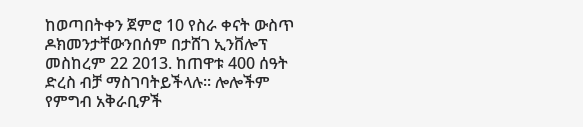ከወጣበትቀን ጀምሮ 10 የስራ ቀናት ውስጥ ዶክመንታቸውንበሰም በታሸገ ኢንቨሎፕ መስከረም 22 2013. ከጠዋቱ 400 ሰዓት ድረስ ብቻ ማስገባትይችላሉ፡፡ ሎሎችም የምግብ አቅራቢዎች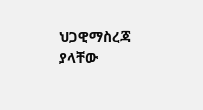ህጋዊማስረጃ ያላቸው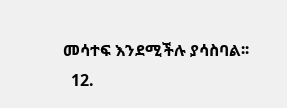መሳተፍ እንደሚችሉ ያሳስባል፡፡
  12.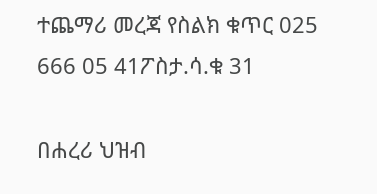ተጨማሪ መረጃ የስልክ ቁጥር 025 666 05 41ፖስታ.ሳ.ቁ 31

በሐረሪ ህዝብ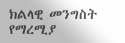ክልላዊ መንግስት የማረሚያ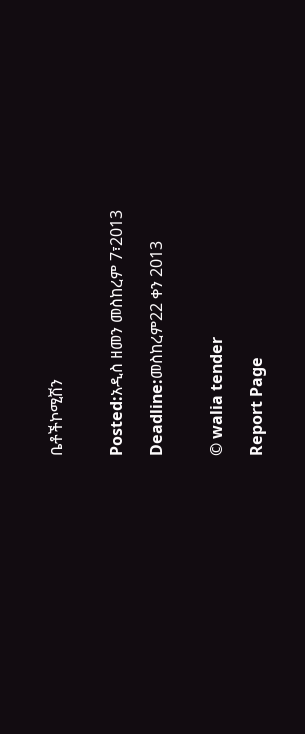ቤቶችኮሚሽን


Posted:አዲስ ዘመን መስከረም 7፣2013

Deadline:መስከረም22 ቀን 2013


© walia tender

Report Page